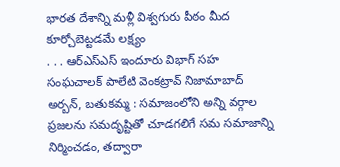భారత దేశాన్ని మళ్లీ విశ్వగురు పీఠం మీద కూర్చోబెట్టడమే లక్ష్యం
. . . ఆర్ఎస్ఎస్ ఇందూరు విభాగ్ సహ సంఘచాలక్ పాలేటి వెంకట్రావ్ నిజామాబాద్ అర్బన్, బతుకమ్మ : సమాజంలోని అన్ని వర్గాల ప్రజలను సమదృష్టితో చూడగలిగే సమ సమాజాన్ని నిర్మించడం, తద్వారా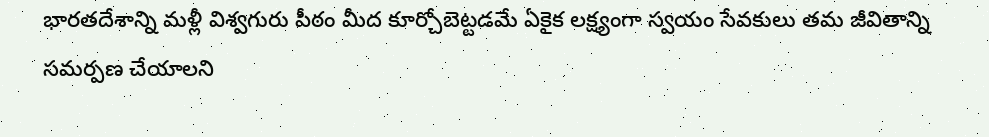భారతదేశాన్ని మళ్లీ విశ్వగురు పీఠం మీద కూర్చోబెట్టడమే ఏకైక లక్ష్యంగా స్వయం సేవకులు తమ జీవితాన్ని సమర్పణ చేయాలని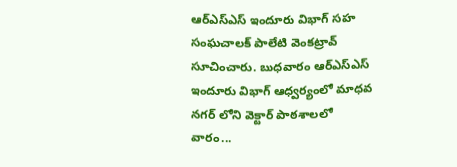ఆర్ఎస్ఎస్ ఇందూరు విభాగ్ సహ సంఘచాలక్ పాలేటి వెంకట్రావ్ సూచించారు. బుధవారం ఆర్ఎస్ఎస్ ఇందూరు విభాగ్ ఆధ్వర్యంలో మాధవ నగర్ లోని వెక్టార్ పాఠశాలలో వారం...